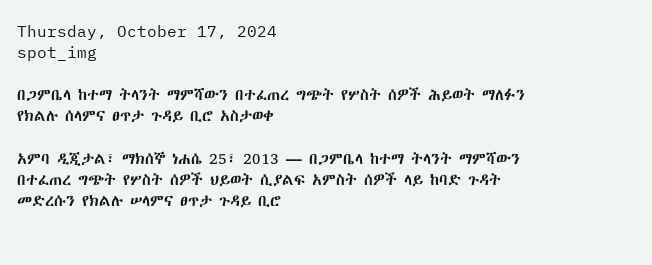Thursday, October 17, 2024
spot_img

በጋምቤላ ከተማ ትላንት ማምሻውን በተፈጠረ ግጭት የሦስት ሰዎች ሕይወት ማለፉን የክልሉ ሰላምና ፀጥታ ጉዳይ ቢሮ አስታወቀ

አምባ ዲጂታል፣ ማክሰኞ ነሐሴ 25፣ 2013 ― በጋምቤላ ከተማ ትላንት ማምሻውን በተፈጠረ ግጭት የሦስት ሰዎች ህይወት ሲያልፍ አምስት ሰዎች ላይ ከባድ ጉዳት መድረሱን የክልሉ ሠላምና ፀጥታ ጉዳይ ቢሮ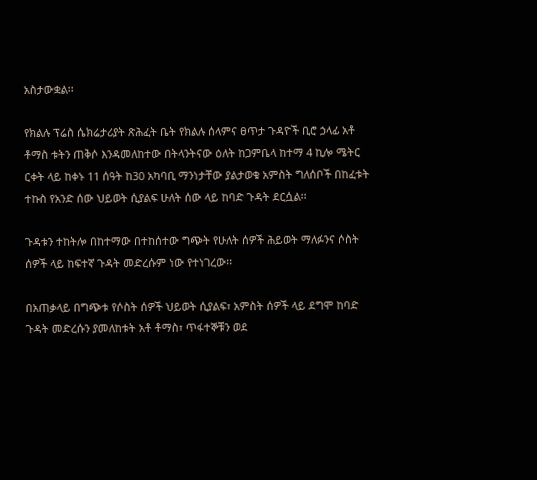አስታውቋል፡፡

የክልሉ ፕሬስ ሴክሬታሪያት ጽሕፈት ቤት የክልሉ ሰላምና ፀጥታ ጉዳዮች ቢሮ ኃላፊ አቶ ቶማስ ቱትን ጠቅሶ እንዳመለከተው በትላንትናው ዕለት ከጋምቤላ ከተማ 4 ኪሎ ሜትር ርቀት ላይ ከቀኑ 11 ሰዓት ከ30 አካባቢ ማንነታቸው ያልታወቁ አምስት ግለሰቦች በከፈቱት ተኩስ የአንድ ሰው ህይወት ሲያልፍ ሁለት ሰው ላይ ከባድ ጉዳት ደርሷል፡፡

ጉዳቱን ተከትሎ በከተማው በተከሰተው ግጭት የሁለት ሰዎች ሕይወት ማለፉንና ሶስት ሰዎች ላይ ከፍተኛ ጉዳት መድረሱም ነው የተነገረው፡፡

በአጠቃላይ በግጭቱ የሶስት ሰዎች ህይወት ሲያልፍ፣ አምስት ሰዎች ላይ ደግሞ ከባድ ጉዳት መድረሱን ያመለከቱት አቶ ቶማስ፣ ጥፋተኞቹን ወደ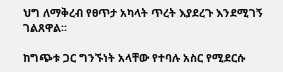ህግ ለማቅረብ የፀጥታ አካላት ጥረት እያደረጉ እንደሚገኝ ገልጸዋል፡፡

ከግጭቱ ጋር ግንኙነት አላቸው የተባሉ አስር የሚደርሱ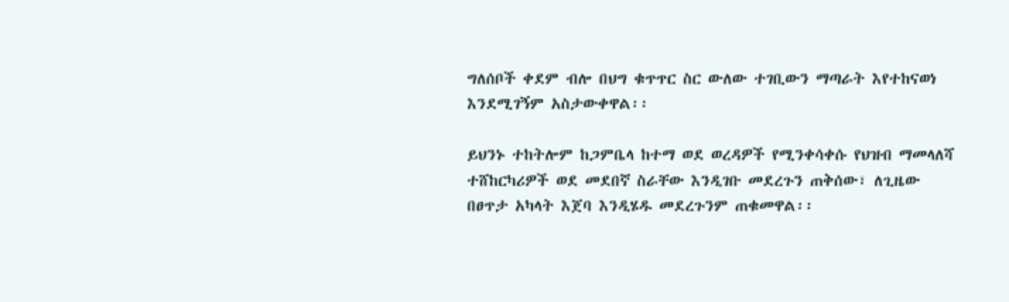ግለሰቦች ቀደም ብሎ በህግ ቁጥጥር ስር ውለው ተገቢውን ማጣራት እየተከናወነ እንደሚገኝም አስታውቀዋል፡፡

ይህንኑ ተከትሎም ከጋምቤላ ከተማ ወደ ወረዳዎች የሚንቀሳቀሱ የህዝብ ማመላለሻ ተሸከርካሪዎች ወደ መደበኛ ስራቸው እንዲገቡ መደረጉን ጠቅሰው፣ ለጊዜው በፀጥታ አካላት እጀባ እንዲሄዱ መደረጉንም ጠቁመዋል፡፡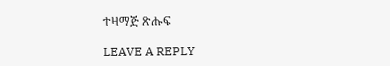ተዛማጅ ጽሑፍ

LEAVE A REPLY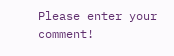Please enter your comment!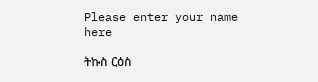Please enter your name here

ትኩስ ርዕስ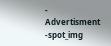- Advertisment -spot_img